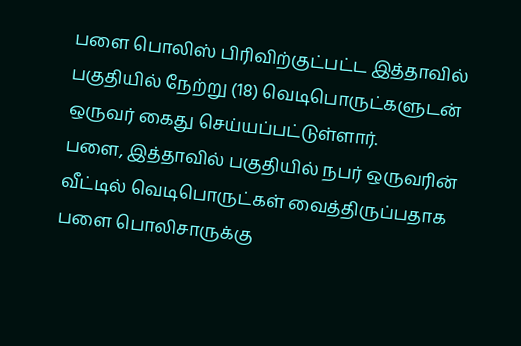பளை பொலிஸ் பிரிவிற்குட்பட்ட இத்தாவில் பகுதியில் நேற்று (18) வெடிபொருட்களுடன் ஒருவர் கைது செய்யப்பட்டுள்ளார்.
பளை, இத்தாவில் பகுதியில் நபர் ஒருவரின் வீட்டில் வெடிபொருட்கள் வைத்திருப்பதாக பளை பொலிசாருக்கு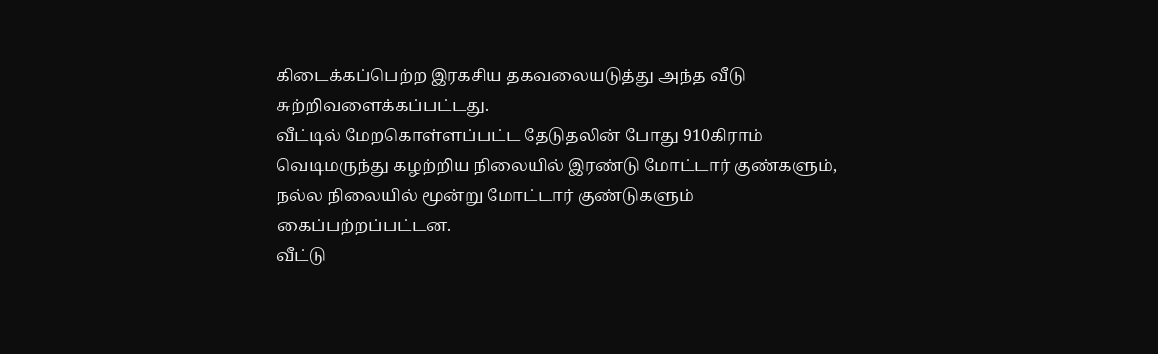கிடைக்கப்பெற்ற இரகசிய தகவலையடுத்து அந்த வீடு சுற்றிவளைக்கப்பட்டது.
வீட்டில் மேறகொள்ளப்பட்ட தேடுதலின் போது 910கிராம் வெடிமருந்து கழற்றிய நிலையில் இரண்டு மோட்டார் குண்களும், நல்ல நிலையில் மூன்று மோட்டார் குண்டுகளும் கைப்பற்றப்பட்டன.
வீட்டு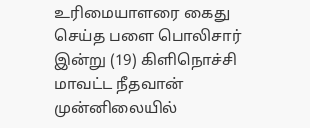உரிமையாளரை கைது செய்த பளை பொலிசார் இன்று (19) கிளிநொச்சி மாவட்ட நீதவான் முன்னிலையில்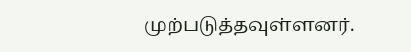முற்படுத்தவுள்ளனர்.